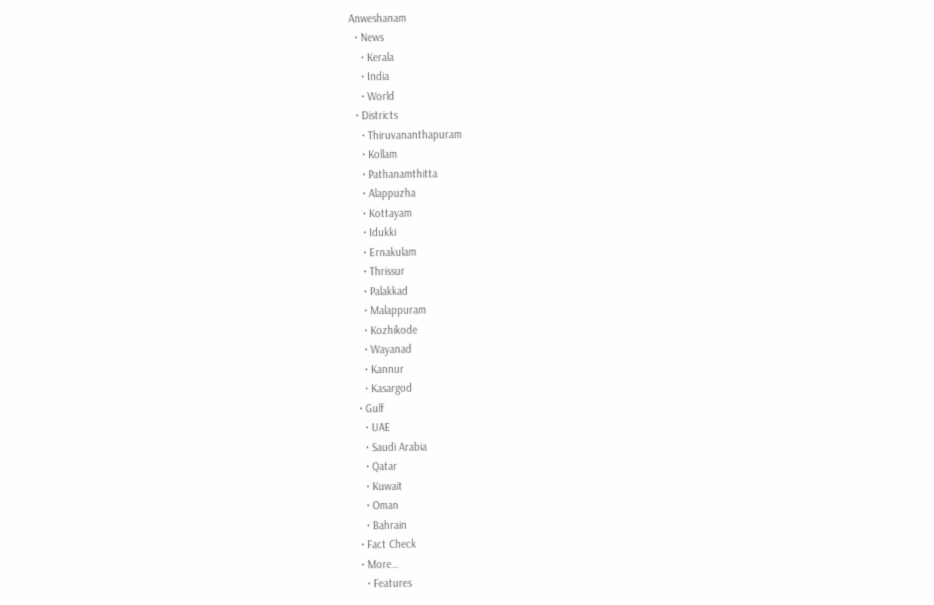Anweshanam
  • News
    • Kerala
    • India
    • World
  • Districts
    • Thiruvananthapuram
    • Kollam
    • Pathanamthitta
    • Alappuzha
    • Kottayam
    • Idukki
    • Ernakulam
    • Thrissur
    • Palakkad
    • Malappuram
    • Kozhikode
    • Wayanad
    • Kannur
    • Kasargod
  • Gulf
    • UAE
    • Saudi Arabia
    • Qatar
    • Kuwait
    • Oman
    • Bahrain
  • Fact Check
  • More…
    • Features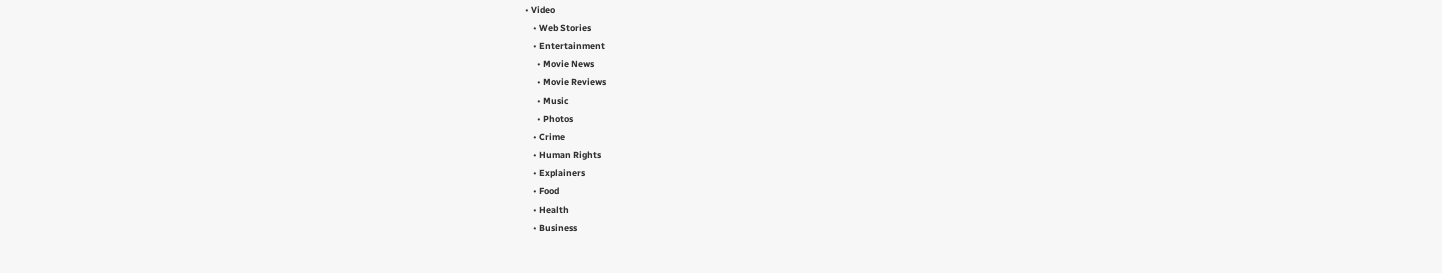• Video
    • Web Stories
    • Entertainment
      • Movie News
      • Movie Reviews
      • Music
      • Photos
    • Crime
    • Human Rights
    • Explainers
    • Food
    • Health
    • Business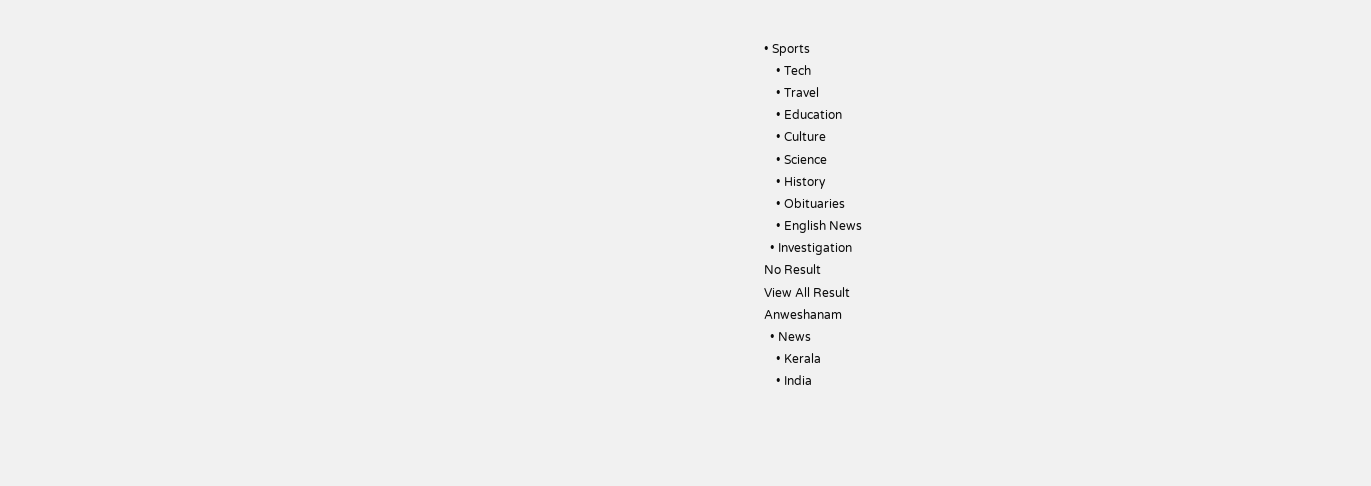• Sports
    • Tech
    • Travel
    • Education
    • Culture
    • Science
    • History
    • Obituaries
    • English News
  • Investigation
No Result
View All Result
Anweshanam
  • News
    • Kerala
    • India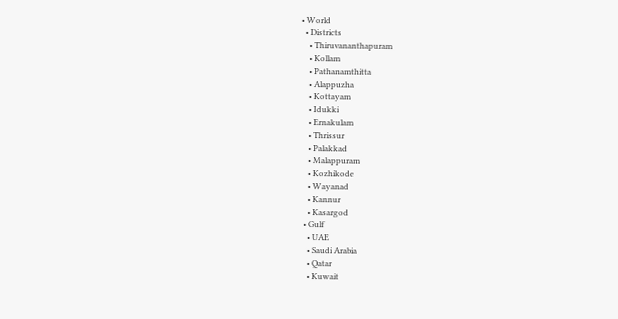• World
  • Districts
    • Thiruvananthapuram
    • Kollam
    • Pathanamthitta
    • Alappuzha
    • Kottayam
    • Idukki
    • Ernakulam
    • Thrissur
    • Palakkad
    • Malappuram
    • Kozhikode
    • Wayanad
    • Kannur
    • Kasargod
  • Gulf
    • UAE
    • Saudi Arabia
    • Qatar
    • Kuwait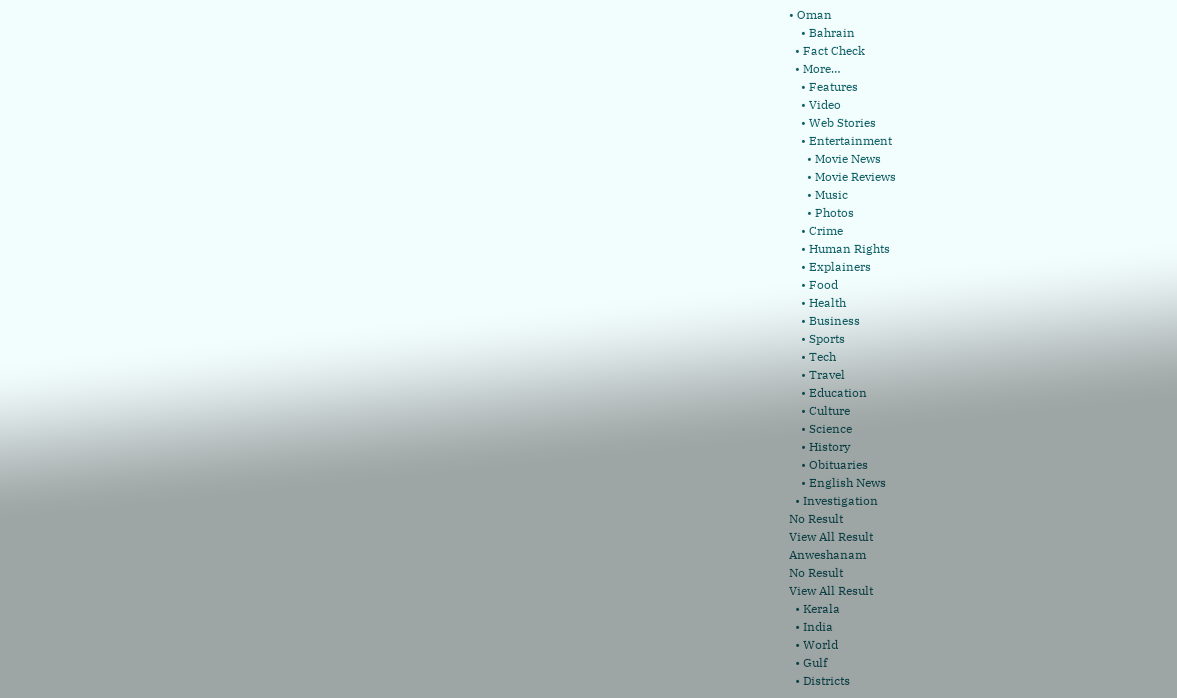• Oman
    • Bahrain
  • Fact Check
  • More…
    • Features
    • Video
    • Web Stories
    • Entertainment
      • Movie News
      • Movie Reviews
      • Music
      • Photos
    • Crime
    • Human Rights
    • Explainers
    • Food
    • Health
    • Business
    • Sports
    • Tech
    • Travel
    • Education
    • Culture
    • Science
    • History
    • Obituaries
    • English News
  • Investigation
No Result
View All Result
Anweshanam
No Result
View All Result
  • Kerala
  • India
  • World
  • Gulf
  • Districts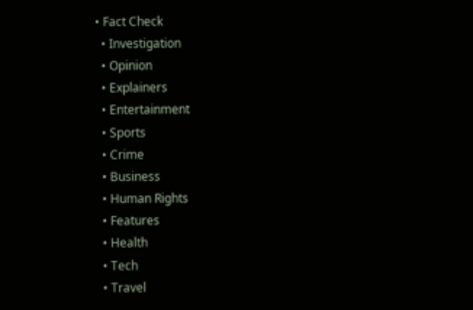• Fact Check
  • Investigation
  • Opinion
  • Explainers
  • Entertainment
  • Sports
  • Crime
  • Business
  • Human Rights
  • Features
  • Health
  • Tech
  • Travel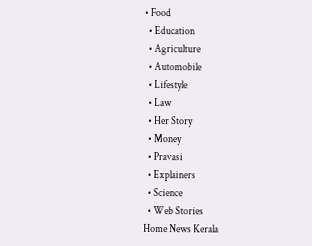• Food
  • Education
  • Agriculture
  • Automobile
  • Lifestyle
  • Law
  • Her Story
  • Money
  • Pravasi
  • Explainers
  • Science
  • Web Stories
Home News Kerala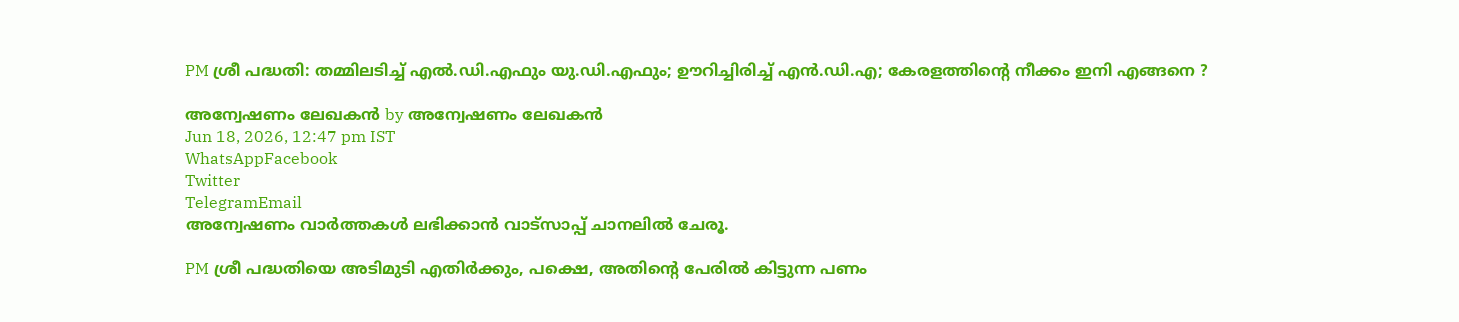PM ശ്രീ പദ്ധതി: തമ്മിലടിച്ച് എല്‍.ഡി.എഫും യു.ഡി.എഫും; ഊറിച്ചിരിച്ച് എന്‍.ഡി.എ; കേരളത്തിന്റെ നീക്കം ഇനി എങ്ങനെ ?

അന്വേഷണം ലേഖകൻ by അന്വേഷണം ലേഖകൻ
Jun 18, 2026, 12:47 pm IST
WhatsAppFacebook
Twitter
TelegramEmail
അന്വേഷണം വാർത്തകൾ ലഭിക്കാന്‍ വാട്സാപ്പ് ചാനലില്‍ ചേരൂ.

PM ശ്രീ പദ്ധതിയെ അടിമുടി എതിര്‍ക്കും, പക്ഷെ, അതിന്റെ പേരില്‍ കിട്ടുന്ന പണം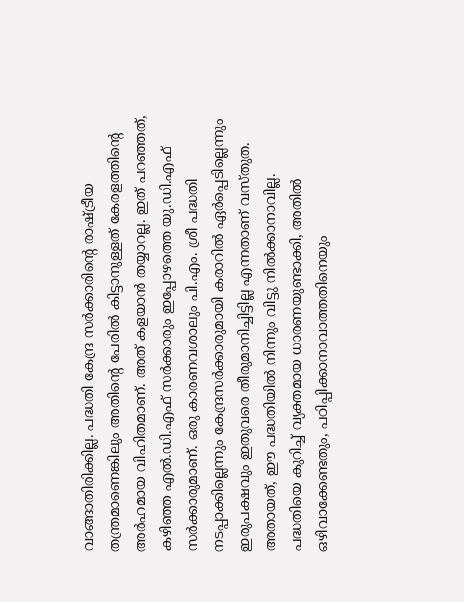വാങ്ങാതിരിക്കില്ല. പദ്ധതി കേന്ദ്ര സര്‍ക്കാരിന്റെ രാഷ്ട്രീയ തന്ത്രമാണെങ്കിലും അതിന്റെ പേരില്‍ കിട്ടാനുള്ളത് കേരളത്തിന്റെ അര്‍ഹമായ വിഹിതമാണ്. അത് കളയാന്‍ തയ്യാറല്ല. ഇത് പറഞ്ഞത്, കഴിഞ്ഞ എല്‍.ഡി.എഫ് സര്‍ക്കാരും ഇപ്പോഴത്തെ യു.ഡി.എഫ് സര്‍ക്കാരുമാണ്. ഒരു കാരണവശാലും പി.എം. ശ്രീ പദ്ധതി നടപ്പാക്കില്ലെന്നും കേന്ദ്രസര്‍ക്കാരുമായി കരാറില്‍ ഏര്‍പ്പെടില്ലെന്നും ഇരുപക്ഷവും ഇതുവരെ തീരുമാനിച്ചിട്ടില്ല എന്നതാണ് വസ്തുത. അതായത്, ഈ പദ്ധതിയില്‍ നിന്നും വിട്ടു നില്‍ക്കാനാവില്ല. പദ്ധതിയെ കുറിച്ച് വ്യക്തമായ ധാരണയുണ്ടാക്കി, അതില്‍ ഒഴിവാക്കേണ്ടതും, പഠിപ്പിക്കാനാവാത്തതിനെയും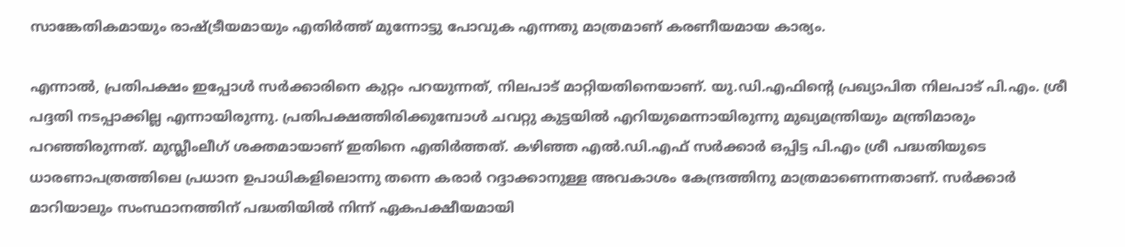സാങ്കേതികമായും രാഷ്ട്രീയമായും എതിര്‍ത്ത് മുന്നോട്ടു പോവുക എന്നതു മാത്രമാണ് കരണീയമായ കാര്യം.

എന്നാല്‍, പ്രതിപക്ഷം ഇപ്പോള്‍ സര്‍ക്കാരിനെ കുറ്റം പറയുന്നത്, നിലപാട് മാറ്റിയതിനെയാണ്. യു.ഡി.എഫിന്റെ പ്രഖ്യാപിത നിലപാട് പി.എം. ശ്രീ പദ്ദതി നടപ്പാക്കില്ല എന്നായിരുന്നു. പ്രതിപക്ഷത്തിരിക്കുമ്പോള്‍ ചവറ്റു കുട്ടയില്‍ എറിയുമെന്നായിരുന്നു മുഖ്യമന്ത്രിയും മന്ത്രിമാരും പറഞ്ഞിരുന്നത്. മുസ്ലീംലീഗ് ശക്തമായാണ് ഇതിനെ എതിര്‍ത്തത്. കഴിഞ്ഞ എല്‍.ഡി.എഫ് സര്‍ക്കാര്‍ ഒപ്പിട്ട പി.എം ശ്രീ പദ്ധതിയുടെ ധാരണാപത്രത്തിലെ പ്രധാന ഉപാധികളിലൊന്നു തന്നെ കരാര്‍ റദ്ദാക്കാനുള്ള അവകാശം കേന്ദ്രത്തിനു മാത്രമാണെന്നതാണ്. സര്‍ക്കാര്‍ മാറിയാലും സംസ്ഥാനത്തിന് പദ്ധതിയില്‍ നിന്ന് ഏകപക്ഷീയമായി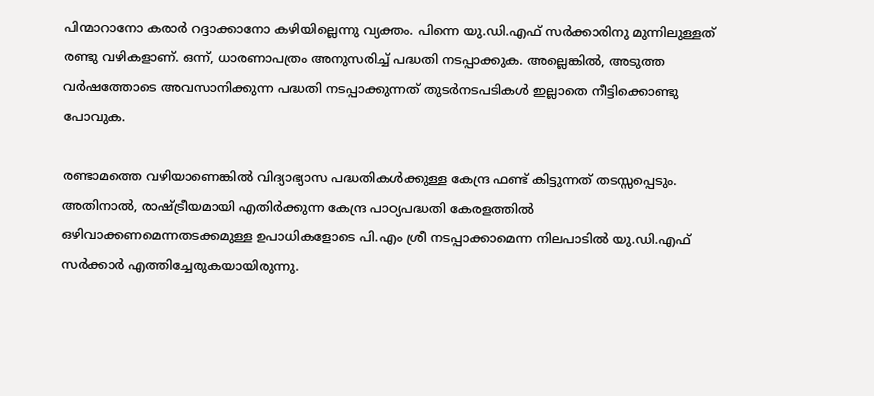പിന്മാറാനോ കരാര്‍ റദ്ദാക്കാനോ കഴിയില്ലെന്നു വ്യക്തം. പിന്നെ യു.ഡി.എഫ് സര്‍ക്കാരിനു മുന്നിലുള്ളത് രണ്ടു വഴികളാണ്. ഒന്ന്, ധാരണാപത്രം അനുസരിച്ച് പദ്ധതി നടപ്പാക്കുക. അല്ലെങ്കില്‍, അടുത്ത വര്‍ഷത്തോടെ അവസാനിക്കുന്ന പദ്ധതി നടപ്പാക്കുന്നത് തുടര്‍നടപടികള്‍ ഇല്ലാതെ നീട്ടിക്കൊണ്ടു പോവുക.

രണ്ടാമത്തെ വഴിയാണെങ്കില്‍ വിദ്യാഭ്യാസ പദ്ധതികള്‍ക്കുള്ള കേന്ദ്ര ഫണ്ട് കിട്ടുന്നത് തടസ്സപ്പെടും. അതിനാല്‍, രാഷ്ട്രീയമായി എതിര്‍ക്കുന്ന കേന്ദ്ര പാഠ്യപദ്ധതി കേരളത്തില്‍ ഒഴിവാക്കണമെന്നതടക്കമുള്ള ഉപാധികളോടെ പി.എം ശ്രീ നടപ്പാക്കാമെന്ന നിലപാടില്‍ യു.ഡി.എഫ് സര്‍ക്കാര്‍ എത്തിച്ചേരുകയായിരുന്നു.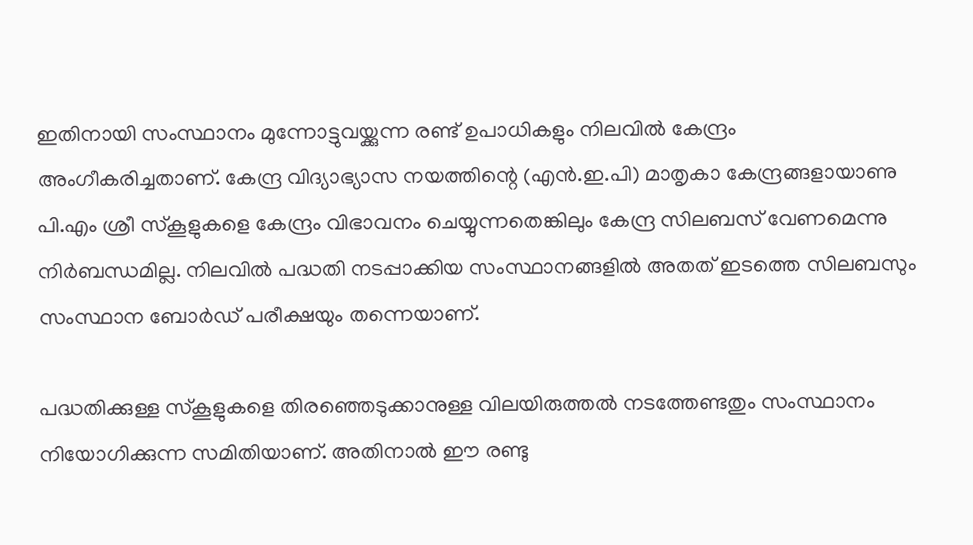ഇതിനായി സംസ്ഥാനം മുന്നോട്ടുവയ്ക്കുന്ന രണ്ട് ഉപാധികളും നിലവില്‍ കേന്ദ്രം അംഗീകരിച്ചതാണ്. കേന്ദ്ര വിദ്യാഭ്യാസ നയത്തിന്റെ (എന്‍.ഇ.പി) മാതൃകാ കേന്ദ്രങ്ങളായാണു പി.എം ശ്രീ സ്‌കൂളുകളെ കേന്ദ്രം വിഭാവനം ചെയ്യുന്നതെങ്കിലും കേന്ദ്ര സിലബസ് വേണമെന്നു നിര്‍ബന്ധമില്ല. നിലവില്‍ പദ്ധതി നടപ്പാക്കിയ സംസ്ഥാനങ്ങളില്‍ അതത് ഇടത്തെ സിലബസും സംസ്ഥാന ബോര്‍ഡ് പരീക്ഷയും തന്നെയാണ്.

പദ്ധതിക്കുള്ള സ്‌കൂളുകളെ തിരഞ്ഞെടുക്കാനുള്ള വിലയിരുത്തല്‍ നടത്തേണ്ടതും സംസ്ഥാനം നിയോഗിക്കുന്ന സമിതിയാണ്. അതിനാല്‍ ഈ രണ്ടു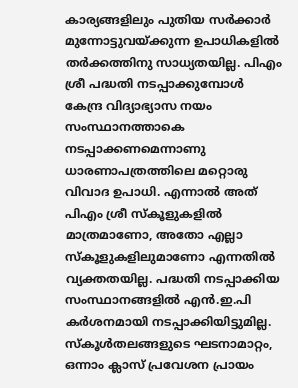കാര്യങ്ങളിലും പുതിയ സര്‍ക്കാര്‍ മുന്നോട്ടുവയ്ക്കുന്ന ഉപാധികളില്‍ തര്‍ക്കത്തിനു സാധ്യതയില്ല. പിഎം ശ്രീ പദ്ധതി നടപ്പാക്കുമ്പോള്‍ കേന്ദ്ര വിദ്യാഭ്യാസ നയം സംസ്ഥാനത്താകെ നടപ്പാക്കണമെന്നാണു ധാരണാപത്രത്തിലെ മറ്റൊരു വിവാദ ഉപാധി. എന്നാല്‍ അത് പിഎം ശ്രീ സ്‌കൂളുകളില്‍ മാത്രമാണോ, അതോ എല്ലാ സ്‌കൂളുകളിലുമാണോ എന്നതില്‍ വ്യക്തതയില്ല. പദ്ധതി നടപ്പാക്കിയ സംസ്ഥാനങ്ങളില്‍ എന്‍.ഇ.പി കര്‍ശനമായി നടപ്പാക്കിയിട്ടുമില്ല.
സ്‌കൂള്‍തലങ്ങളുടെ ഘടനാമാറ്റം, ഒന്നാം ക്ലാസ് പ്രവേശന പ്രായം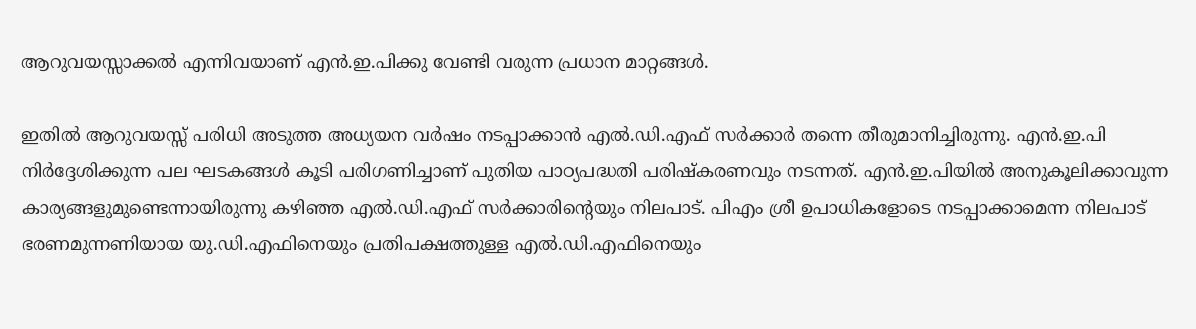ആറുവയസ്സാക്കല്‍ എന്നിവയാണ് എന്‍.ഇ.പിക്കു വേണ്ടി വരുന്ന പ്രധാന മാറ്റങ്ങള്‍.

ഇതില്‍ ആറുവയസ്സ് പരിധി അടുത്ത അധ്യയന വര്‍ഷം നടപ്പാക്കാന്‍ എല്‍.ഡി.എഫ് സര്‍ക്കാര്‍ തന്നെ തീരുമാനിച്ചിരുന്നു. എന്‍.ഇ.പി നിര്‍ദ്ദേശിക്കുന്ന പല ഘടകങ്ങള്‍ കൂടി പരിഗണിച്ചാണ് പുതിയ പാഠ്യപദ്ധതി പരിഷ്‌കരണവും നടന്നത്. എന്‍.ഇ.പിയില്‍ അനുകൂലിക്കാവുന്ന കാര്യങ്ങളുമുണ്ടെന്നായിരുന്നു കഴിഞ്ഞ എല്‍.ഡി.എഫ് സര്‍ക്കാരിന്റെയും നിലപാട്. പിഎം ശ്രീ ഉപാധികളോടെ നടപ്പാക്കാമെന്ന നിലപാട് ഭരണമുന്നണിയായ യു.ഡി.എഫിനെയും പ്രതിപക്ഷത്തുള്ള എല്‍.ഡി.എഫിനെയും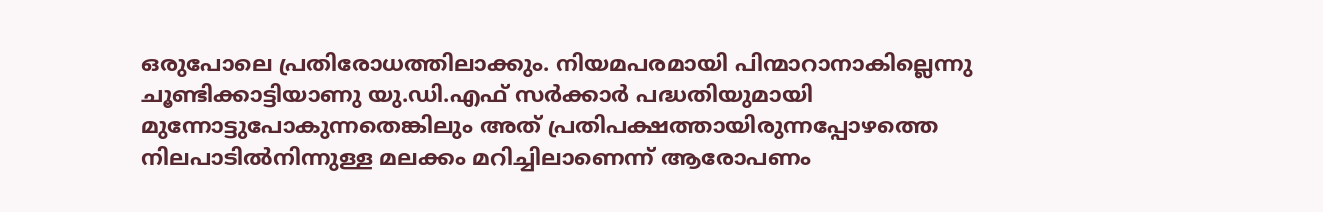ഒരുപോലെ പ്രതിരോധത്തിലാക്കും. നിയമപരമായി പിന്മാറാനാകില്ലെന്നു ചൂണ്ടിക്കാട്ടിയാണു യു.ഡി.എഫ് സര്‍ക്കാര്‍ പദ്ധതിയുമായി മുന്നോട്ടുപോകുന്നതെങ്കിലും അത് പ്രതിപക്ഷത്തായിരുന്നപ്പോഴത്തെ നിലപാടില്‍നിന്നുള്ള മലക്കം മറിച്ചിലാണെന്ന് ആരോപണം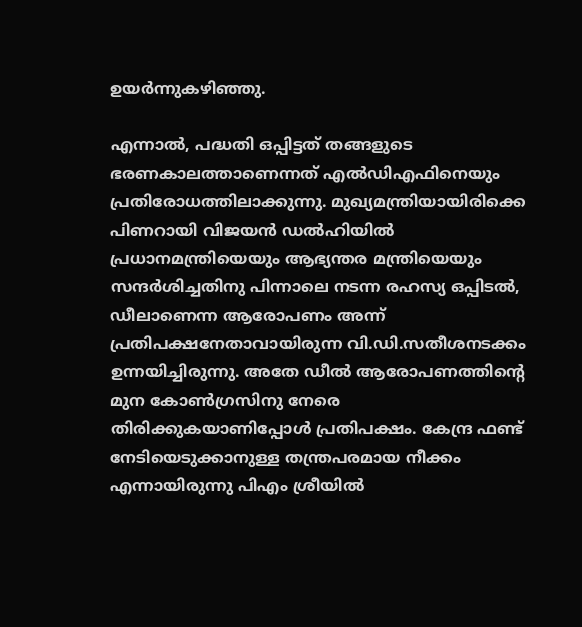ഉയര്‍ന്നുകഴിഞ്ഞു.

എന്നാല്‍, പദ്ധതി ഒപ്പിട്ടത് തങ്ങളുടെ ഭരണകാലത്താണെന്നത് എല്‍ഡിഎഫിനെയും പ്രതിരോധത്തിലാക്കുന്നു. മുഖ്യമന്ത്രിയായിരിക്കെ പിണറായി വിജയന്‍ ഡല്‍ഹിയില്‍ പ്രധാനമന്ത്രിയെയും ആഭ്യന്തര മന്ത്രിയെയും സന്ദര്‍ശിച്ചതിനു പിന്നാലെ നടന്ന രഹസ്യ ഒപ്പിടല്‍, ഡീലാണെന്ന ആരോപണം അന്ന് പ്രതിപക്ഷനേതാവായിരുന്ന വി.ഡി.സതീശനടക്കം ഉന്നയിച്ചിരുന്നു. അതേ ഡീല്‍ ആരോപണത്തിന്റെ മുന കോണ്‍ഗ്രസിനു നേരെ തിരിക്കുകയാണിപ്പോള്‍ പ്രതിപക്ഷം. കേന്ദ്ര ഫണ്ട് നേടിയെടുക്കാനുള്ള തന്ത്രപരമായ നീക്കം എന്നായിരുന്നു പിഎം ശ്രീയില്‍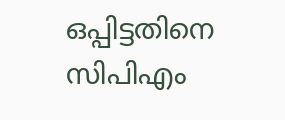ഒപ്പിട്ടതിനെ സിപിഎം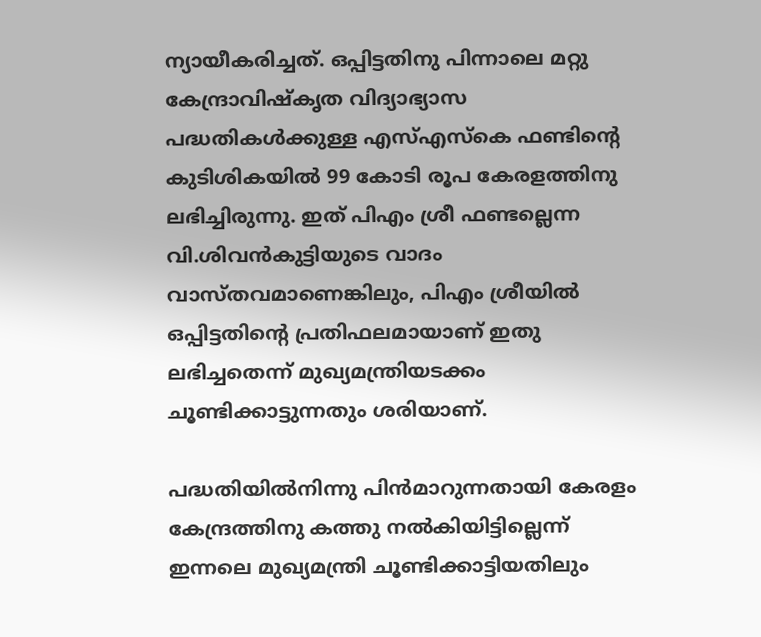ന്യായീകരിച്ചത്. ഒപ്പിട്ടതിനു പിന്നാലെ മറ്റു കേന്ദ്രാവിഷ്‌കൃത വിദ്യാഭ്യാസ പദ്ധതികള്‍ക്കുള്ള എസ്എസ്‌കെ ഫണ്ടിന്റെ കുടിശികയില്‍ 99 കോടി രൂപ കേരളത്തിനു ലഭിച്ചിരുന്നു. ഇത് പിഎം ശ്രീ ഫണ്ടല്ലെന്ന വി.ശിവന്‍കുട്ടിയുടെ വാദം വാസ്തവമാണെങ്കിലും, പിഎം ശ്രീയില്‍ ഒപ്പിട്ടതിന്റെ പ്രതിഫലമായാണ് ഇതു ലഭിച്ചതെന്ന് മുഖ്യമന്ത്രിയടക്കം ചൂണ്ടിക്കാട്ടുന്നതും ശരിയാണ്.

പദ്ധതിയില്‍നിന്നു പിന്‍മാറുന്നതായി കേരളം കേന്ദ്രത്തിനു കത്തു നല്‍കിയിട്ടില്ലെന്ന് ഇന്നലെ മുഖ്യമന്ത്രി ചൂണ്ടിക്കാട്ടിയതിലും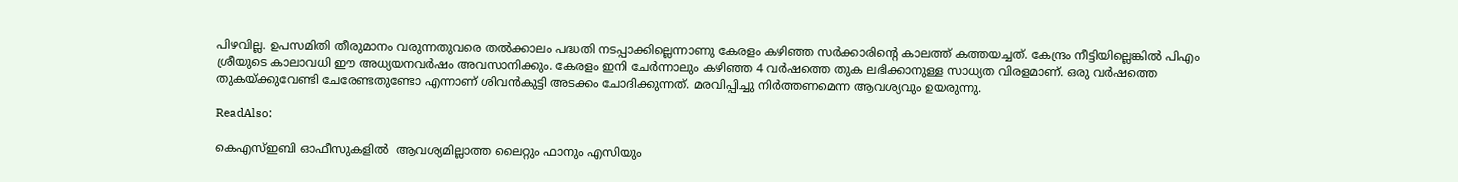പിഴവില്ല. ഉപസമിതി തീരുമാനം വരുന്നതുവരെ തല്‍ക്കാലം പദ്ധതി നടപ്പാക്കില്ലെന്നാണു കേരളം കഴിഞ്ഞ സര്‍ക്കാരിന്റെ കാലത്ത് കത്തയച്ചത്. കേന്ദ്രം നീട്ടിയില്ലെങ്കില്‍ പിഎം ശ്രീയുടെ കാലാവധി ഈ അധ്യയനവര്‍ഷം അവസാനിക്കും. കേരളം ഇനി ചേര്‍ന്നാലും കഴിഞ്ഞ 4 വര്‍ഷത്തെ തുക ലഭിക്കാനുള്ള സാധ്യത വിരളമാണ്. ഒരു വര്‍ഷത്തെ തുകയ്ക്കുവേണ്ടി ചേരേണ്ടതുണ്ടോ എന്നാണ് ശിവന്‍കുട്ടി അടക്കം ചോദിക്കുന്നത്. മരവിപ്പിച്ചു നിര്‍ത്തണമെന്ന ആവശ്യവും ഉയരുന്നു.

ReadAlso:

കെഎസ്ഇബി ഓഫീസുകളിൽ  ആവശ്യമില്ലാത്ത ലൈറ്റും ഫാനും എസിയും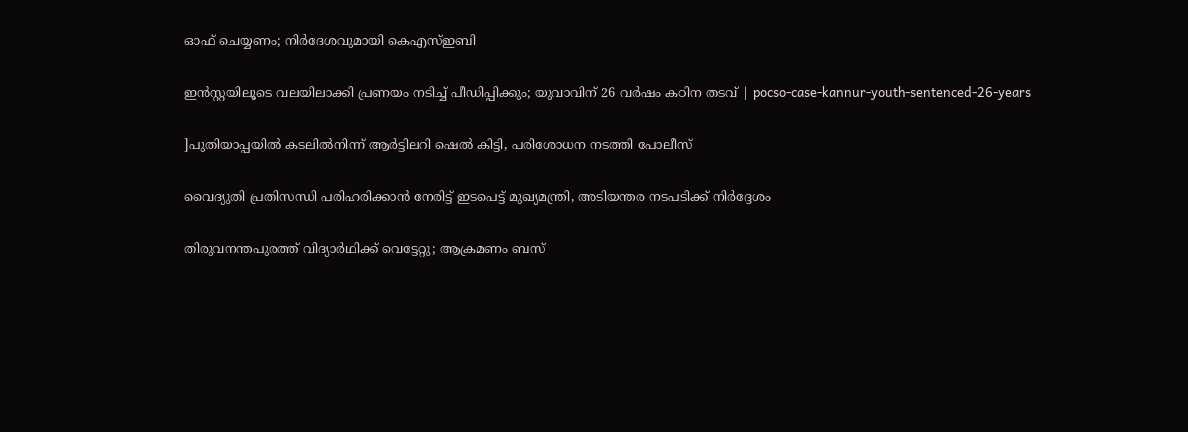ഓഫ് ചെയ്യണം; നിർദേശവുമായി കെഎസ്ഇബി

ഇൻസ്റ്റയിലൂടെ വലയിലാക്കി പ്രണയം നടിച്ച് പീഡിപ്പിക്കും; യുവാവിന് 26 വര്‍ഷം കഠിന തടവ് | pocso-case-kannur-youth-sentenced-26-years

]പുതിയാപ്പയിൽ കടലിൽനിന്ന് ആർട്ടിലറി ഷെൽ കിട്ടി, പരിശോധന നടത്തി പോലീസ്

വൈദ്യുതി പ്രതിസന്ധി പരിഹരിക്കാൻ നേരിട്ട് ഇടപെട്ട് മുഖ്യമന്ത്രി, അടിയന്തര നടപടിക്ക് നിർദ്ദേശം

തിരുവനന്തപുരത്ത് വിദ്യാർഥിക്ക് വെട്ടേറ്റു; ആക്രമണം ബസ്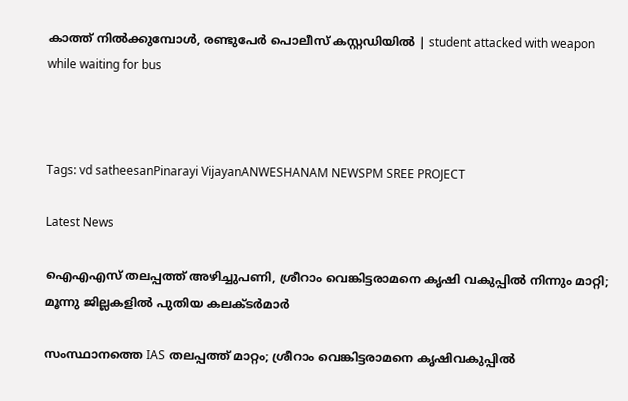കാത്ത് നിൽക്കുമ്പോൾ, രണ്ടുപേർ പൊലീസ് കസ്റ്റഡിയിൽ | student attacked with weapon while waiting for bus



Tags: vd satheesanPinarayi VijayanANWESHANAM NEWSPM SREE PROJECT

Latest News

ഐഎഎസ് തലപ്പത്ത് അഴിച്ചുപണി, ശ്രീറാം വെങ്കിട്ടരാമനെ കൃഷി വകുപ്പില്‍ നിന്നും മാറ്റി; മൂന്നു ജില്ലകളില്‍ പുതിയ കലക്ടര്‍മാര്‍

സംസ്ഥാനത്തെ IAS തലപ്പത്ത് മാറ്റം; ശ്രീറാം വെങ്കിട്ടരാമനെ കൃഷിവകുപ്പിൽ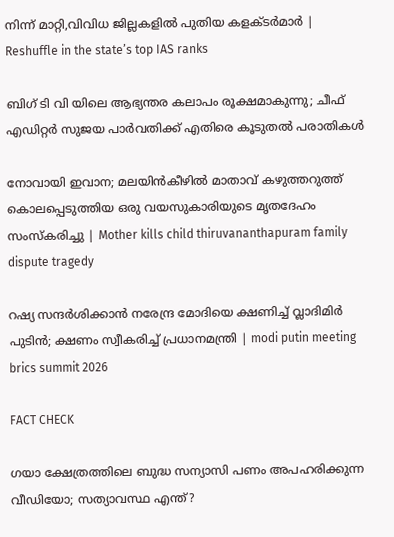നിന്ന് മാറ്റി,വിവിധ ജില്ലകളിൽ പുതിയ കളക്ടർമാർ | Reshuffle in the state’s top IAS ranks

ബിഗ് ടി വി യിലെ ആഭ്യന്തര കലാപം രൂക്ഷമാകുന്നു; ചീഫ് എഡിറ്റർ സുജയ പാർവതിക്ക് എതിരെ കൂടുതൽ പരാതികൾ

നോവായി ഇവാന; മലയിന്‍കീഴിൽ മാതാവ് കഴുത്തറുത്ത് കൊലപ്പെടുത്തിയ ഒരു വയസുകാരിയുടെ മൃതദേഹം സംസ്കരിച്ചു | Mother kills child thiruvananthapuram family dispute tragedy

റഷ്യ സന്ദർശിക്കാൻ നരേന്ദ്ര മോദിയെ ക്ഷണിച്ച് വ്ലാദിമിർ പുടിൻ; ക്ഷണം സ്വീകരിച്ച് പ്രധാനമന്ത്രി | modi putin meeting brics summit 2026

FACT CHECK

ഗയാ ക്ഷേത്രത്തിലെ ബുദ്ധ സന്യാസി പണം അപഹരിക്കുന്ന വീഡിയോ; സത്യാവസ്ഥ എന്ത്?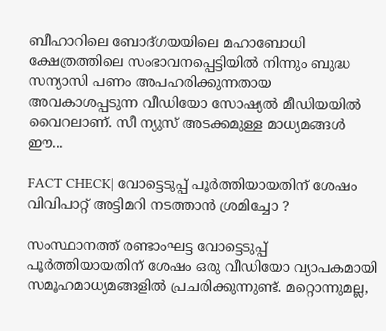ബീഹാറിലെ ബോദ്ഗയയിലെ മഹാബോധി ക്ഷേത്രത്തിലെ സംഭാവനപ്പെട്ടിയില്‍ നിന്നും ബുദ്ധ സന്യാസി പണം അപഹരിക്കുന്നതായ അവകാശപ്പടുന്ന വീഡിയോ സോഷ്യല്‍ മീഡിയയില്‍ വൈറലാണ്. സീ ന്യുസ് അടക്കമുള്ള മാധ്യമങ്ങള്‍ ഈ...

FACT CHECK| വോട്ടെടുപ്പ് പൂർത്തിയായതിന് ശേഷം വിവിപാറ്റ് അട്ടിമറി നടത്താൻ ശ്രമിച്ചോ ?

സംസ്ഥാനത്ത് രണ്ടാംഘട്ട വോട്ടെടുപ്പ് പൂർത്തിയായതിന് ശേഷം ഒരു വീഡിയോ വ്യാപകമായി സമൂഹമാധ്യമങ്ങളിൽ പ്രചരിക്കുന്നുണ്ട്. മറ്റൊന്നുമല്ല,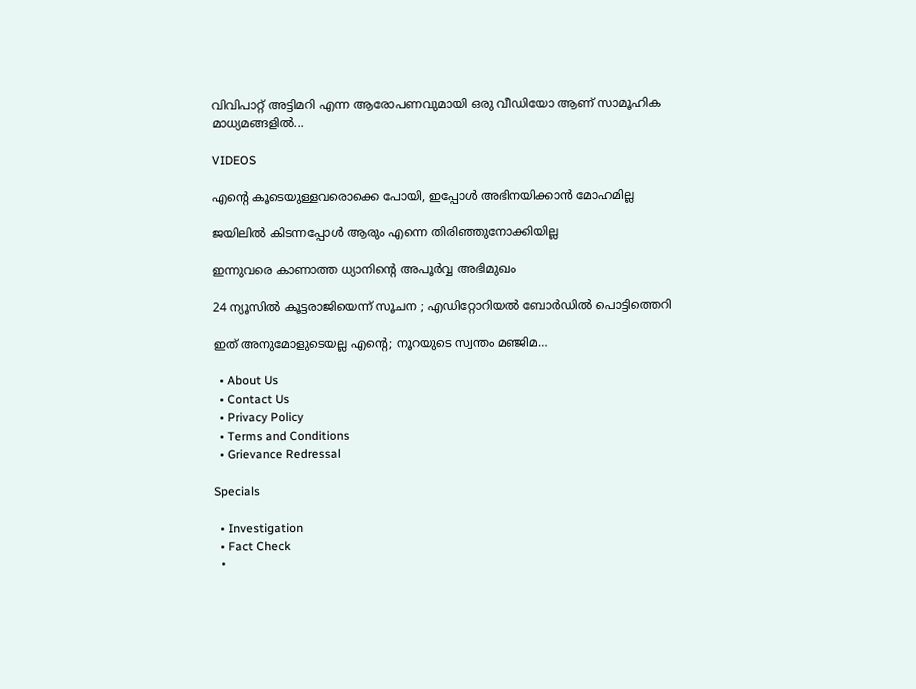വിവിപാറ്റ് അട്ടിമറി എന്ന ആരോപണവുമായി ഒരു വീഡിയോ ആണ് സാമൂഹിക മാധ്യമങ്ങളിൽ...

VIDEOS

എന്റെ കൂടെയുള്ളവരൊക്കെ പോയി, ഇപ്പോൾ അഭിനയിക്കാൻ മോഹമില്ല

ജയിലിൽ കിടന്നപ്പോൾ ആരും എന്നെ തിരിഞ്ഞുനോക്കിയില്ല

ഇന്നുവരെ കാണാത്ത ധ്യാനിന്റെ അപൂർവ്വ അഭിമുഖം

24 ന്യൂസിൽ കൂ‌ട്ടരാജിയെന്ന് സൂചന ; എഡിറ്റോറിയൽ ബോ‍ർഡിൽ പൊട്ടിത്തെറി

ഇത് അനുമോളുടെയല്ല എന്റെ; നൂറയുടെ സ്വന്തം മഞ്ജിമ…

  • About Us
  • Contact Us
  • Privacy Policy
  • Terms and Conditions
  • Grievance Redressal

Specials

  • Investigation
  • Fact Check
  •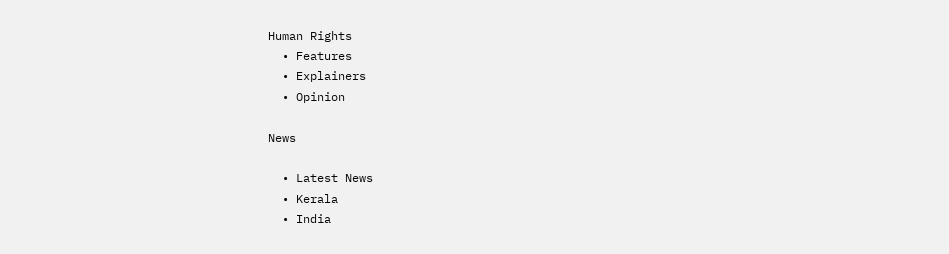Human Rights
  • Features
  • Explainers
  • Opinion

News

  • Latest News
  • Kerala
  • India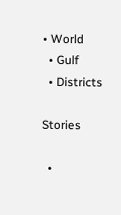• World
  • Gulf
  • Districts

Stories

  •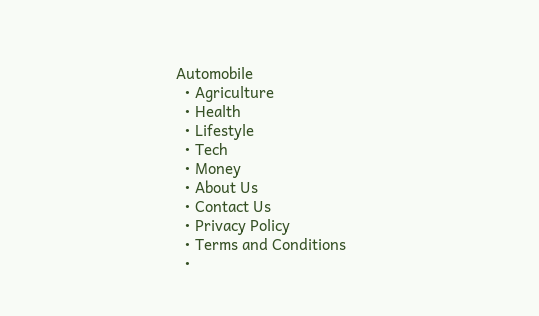Automobile
  • Agriculture
  • Health
  • Lifestyle
  • Tech
  • Money
  • About Us
  • Contact Us
  • Privacy Policy
  • Terms and Conditions
  •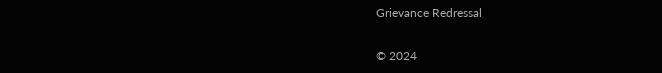Grievance Redressal

© 2024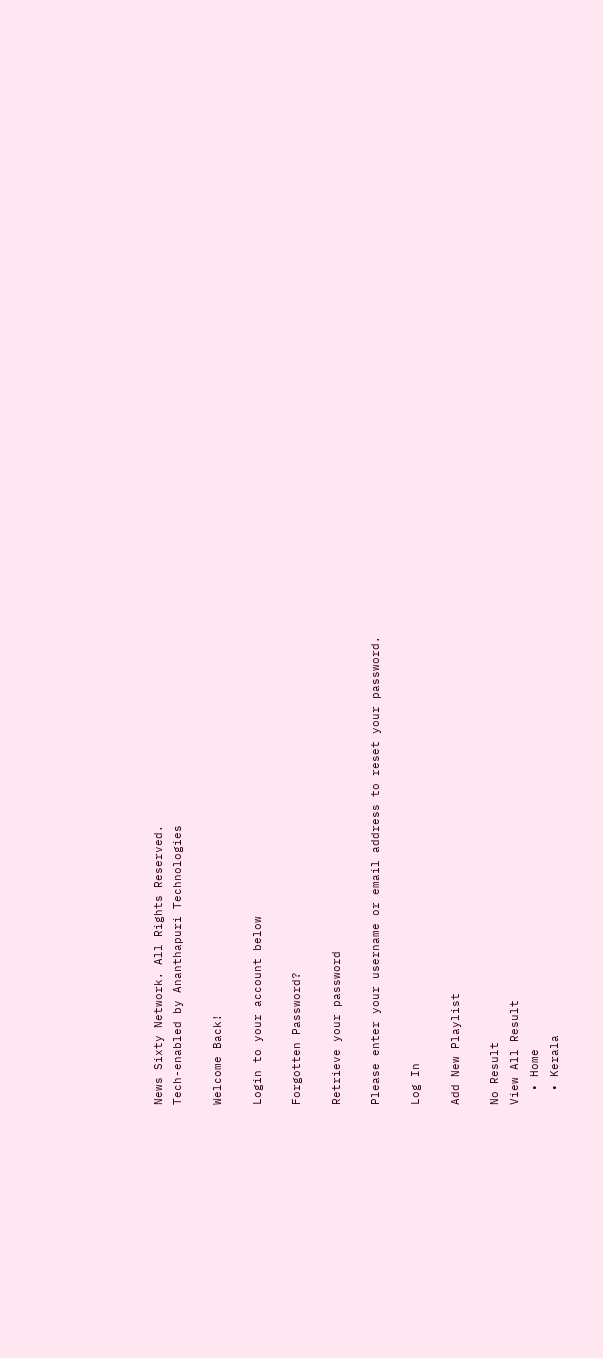News Sixty Network. All Rights Reserved.
Tech-enabled by Ananthapuri Technologies

Welcome Back!

Login to your account below

Forgotten Password?

Retrieve your password

Please enter your username or email address to reset your password.

Log In

Add New Playlist

No Result
View All Result
  • Home
  • Kerala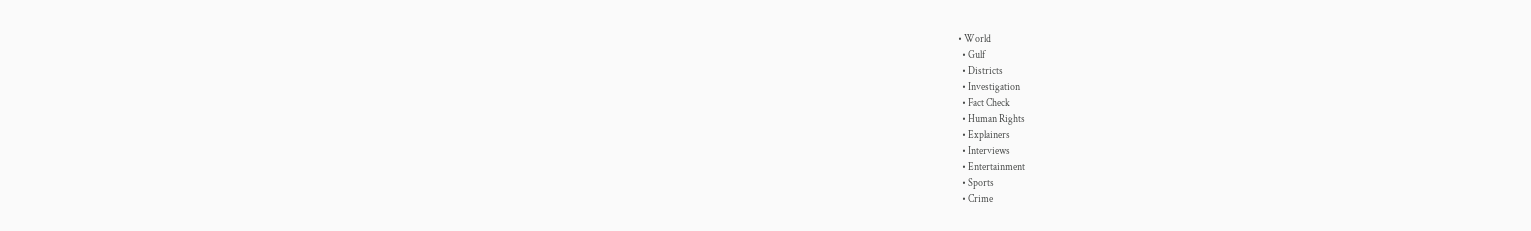• World
  • Gulf
  • Districts
  • Investigation
  • Fact Check
  • Human Rights
  • Explainers
  • Interviews
  • Entertainment
  • Sports
  • Crime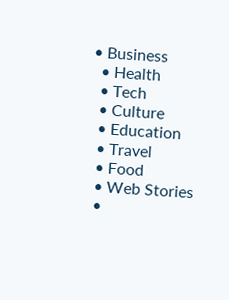• Business
  • Health
  • Tech
  • Culture
  • Education
  • Travel
  • Food
  • Web Stories
  •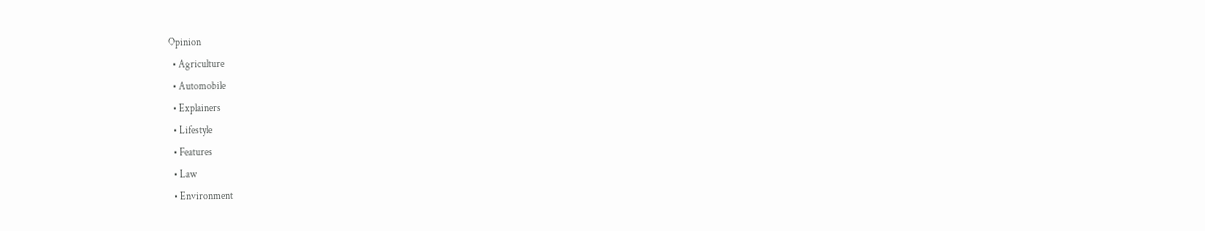Opinion
  • Agriculture
  • Automobile
  • Explainers
  • Lifestyle
  • Features
  • Law
  • Environment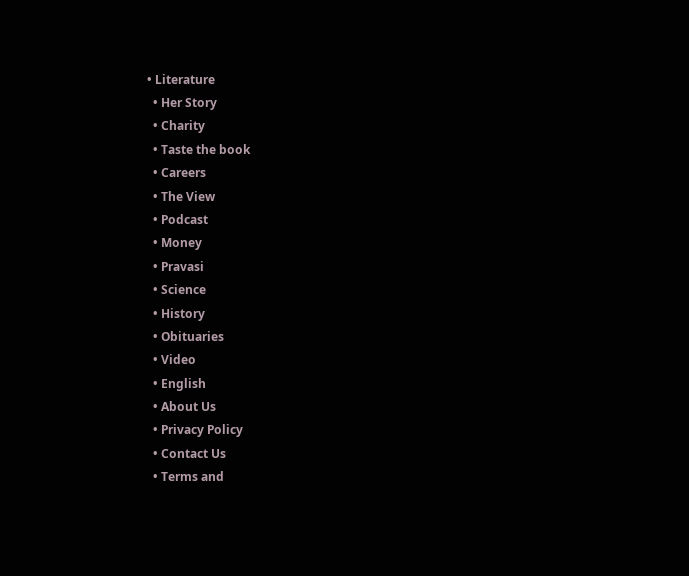• Literature
  • Her Story
  • Charity
  • Taste the book
  • Careers
  • The View
  • Podcast
  • Money
  • Pravasi
  • Science
  • History
  • Obituaries
  • Video
  • English
  • About Us
  • Privacy Policy
  • Contact Us
  • Terms and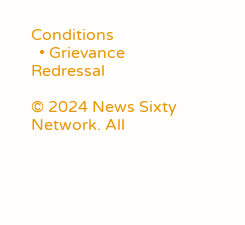Conditions
  • Grievance Redressal

© 2024 News Sixty Network. All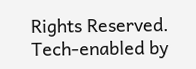Rights Reserved.
Tech-enabled by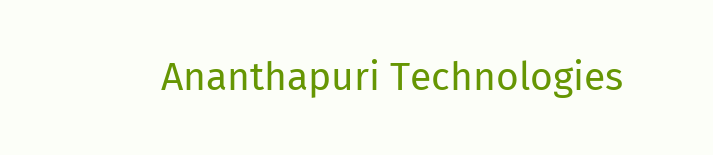Ananthapuri Technologies